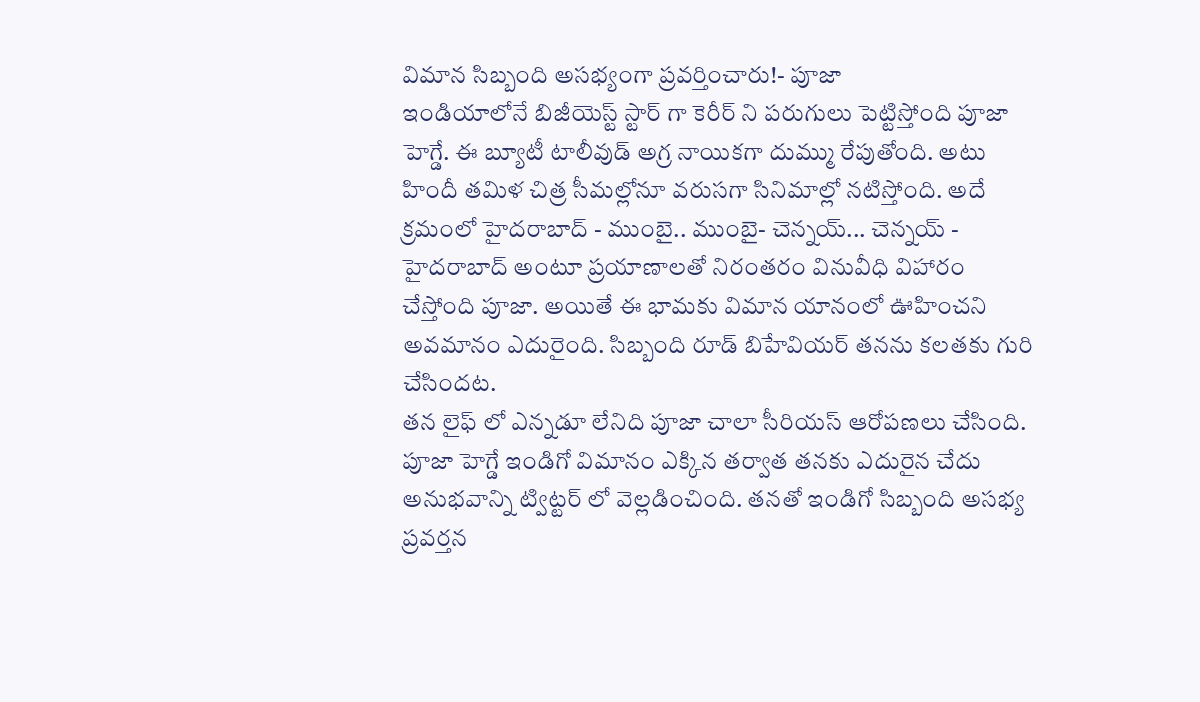విమాన సిబ్బంది అసభ్యంగా ప్రవర్తించారు!- పూజా
ఇండియాలోనే బిజీయెస్ట్ స్టార్ గా కెరీర్ ని పరుగులు పెట్టిస్తోంది పూజా హెగ్డే. ఈ బ్యూటీ టాలీవుడ్ అగ్ర నాయికగా దుమ్ము రేపుతోంది. అటు హిందీ తమిళ చిత్ర సీమల్లోనూ వరుసగా సినిమాల్లో నటిస్తోంది. అదే క్రమంలో హైదరాబాద్ - ముంబై.. ముంబై- చెన్నయ్... చెన్నయ్ - హైదరాబాద్ అంటూ ప్రయాణాలతో నిరంతరం వినువీధి విహారం చేస్తోంది పూజా. అయితే ఈ భామకు విమాన యానంలో ఊహించని అవమానం ఎదురైంది. సిబ్బంది రూడ్ బిహేవియర్ తనను కలతకు గురి చేసిందట.
తన లైఫ్ లో ఎన్నడూ లేనిది పూజా చాలా సీరియస్ ఆరోపణలు చేసింది. పూజా హెగ్డే ఇండిగో విమానం ఎక్కిన తర్వాత తనకు ఎదురైన చేదు అనుభవాన్ని ట్విట్టర్ లో వెల్లడించింది. తనతో ఇండిగో సిబ్బంది అసభ్య ప్రవర్తన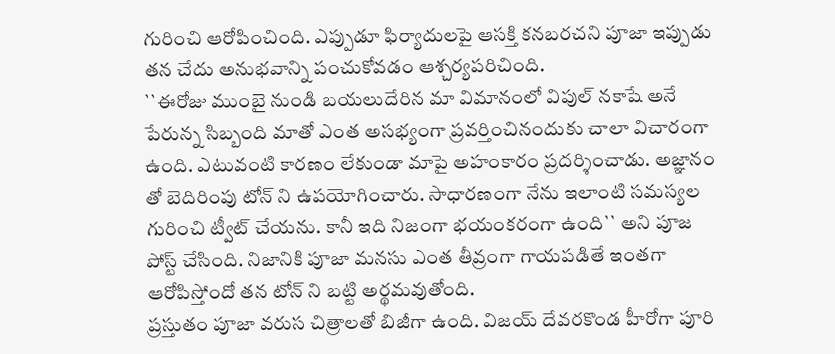గురించి ఆరోపించింది. ఎప్పుడూ ఫిర్యాదులపై ఆసక్తి కనబరచని పూజా ఇప్పుడు తన చేదు అనుభవాన్ని పంచుకోవడం ఆశ్చర్యపరిచింది.
``ఈరోజు ముంబై నుండి బయలుదేరిన మా విమానంలో విపుల్ నకాషే అనే పేరున్న సిబ్బంది మాతో ఎంత అసభ్యంగా ప్రవర్తించినందుకు చాలా విచారంగా ఉంది. ఎటువంటి కారణం లేకుండా మాపై అహంకారం ప్రదర్శించాడు. అజ్ఞానం తో బెదిరింపు టోన్ ని ఉపయోగించారు. సాధారణంగా నేను ఇలాంటి సమస్యల గురించి ట్వీట్ చేయను. కానీ ఇది నిజంగా భయంకరంగా ఉంది`` అని పూజ పోస్ట్ చేసింది. నిజానికి పూజా మనసు ఎంత తీవ్రంగా గాయపడితే ఇంతగా ఆరోపిస్తోందో తన టోన్ ని బట్టి అర్థమవుతోంది.
ప్రస్తుతం పూజా వరుస చిత్రాలతో బిజీగా ఉంది. విజయ్ దేవరకొండ హీరోగా పూరి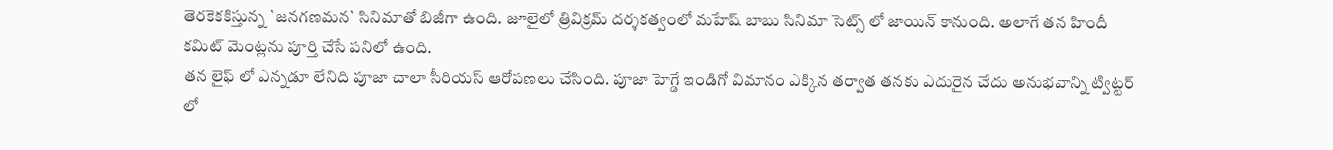తెరకెకకిస్తున్న `జనగణమన` సినిమాతో బిజీగా ఉంది. జూలైలో త్రివిక్రమ్ దర్శకత్వంలో మహేష్ బాబు సినిమా సెట్స్ లో జాయిన్ కానుంది. అలాగే తన హిందీ కమిట్ మెంట్లను పూర్తి చేసే పనిలో ఉంది.
తన లైఫ్ లో ఎన్నడూ లేనిది పూజా చాలా సీరియస్ ఆరోపణలు చేసింది. పూజా హెగ్డే ఇండిగో విమానం ఎక్కిన తర్వాత తనకు ఎదురైన చేదు అనుభవాన్ని ట్విట్టర్ లో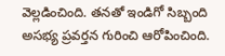వెల్లడించింది. తనతో ఇండిగో సిబ్బంది అసభ్య ప్రవర్తన గురించి ఆరోపించింది.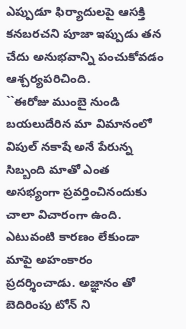ఎప్పుడూ ఫిర్యాదులపై ఆసక్తి కనబరచని పూజా ఇప్పుడు తన చేదు అనుభవాన్ని పంచుకోవడం ఆశ్చర్యపరిచింది.
``ఈరోజు ముంబై నుండి బయలుదేరిన మా విమానంలో విపుల్ నకాషే అనే పేరున్న సిబ్బంది మాతో ఎంత అసభ్యంగా ప్రవర్తించినందుకు చాలా విచారంగా ఉంది. ఎటువంటి కారణం లేకుండా మాపై అహంకారం ప్రదర్శించాడు. అజ్ఞానం తో బెదిరింపు టోన్ ని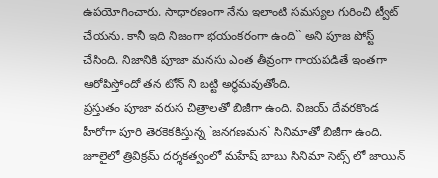ఉపయోగించారు. సాధారణంగా నేను ఇలాంటి సమస్యల గురించి ట్వీట్ చేయను. కానీ ఇది నిజంగా భయంకరంగా ఉంది`` అని పూజ పోస్ట్ చేసింది. నిజానికి పూజా మనసు ఎంత తీవ్రంగా గాయపడితే ఇంతగా ఆరోపిస్తోందో తన టోన్ ని బట్టి అర్థమవుతోంది.
ప్రస్తుతం పూజా వరుస చిత్రాలతో బిజీగా ఉంది. విజయ్ దేవరకొండ హీరోగా పూరి తెరకెకకిస్తున్న `జనగణమన` సినిమాతో బిజీగా ఉంది. జూలైలో త్రివిక్రమ్ దర్శకత్వంలో మహేష్ బాబు సినిమా సెట్స్ లో జాయిన్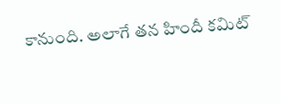కానుంది. అలాగే తన హిందీ కమిట్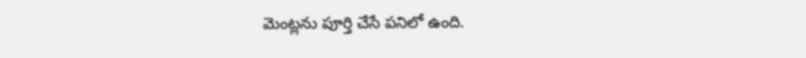మెంట్లను పూర్తి చేసే పనిలో ఉంది.